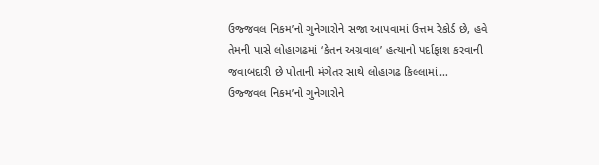ઉજ્જવલ નિકમ’નો ગુનેગારોને સજા આપવામાં ઉત્તમ રેકોર્ડ છે, હવે તેમની પાસે લોહાગઢમાં ‘કેતન અગ્રવાલ’ હત્યાનો પર્દાફાશ કરવાની જવાબદારી છે પોતાની મંગેતર સાથે લોહાગઢ કિલ્લામાં…
ઉજ્જવલ નિકમ’નો ગુનેગારોને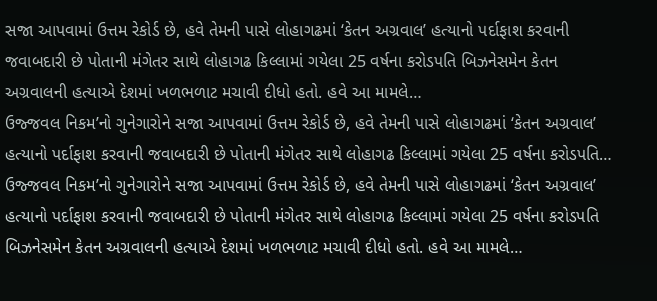સજા આપવામાં ઉત્તમ રેકોર્ડ છે, હવે તેમની પાસે લોહાગઢમાં ‘કેતન અગ્રવાલ’ હત્યાનો પર્દાફાશ કરવાની જવાબદારી છે પોતાની મંગેતર સાથે લોહાગઢ કિલ્લામાં ગયેલા 25 વર્ષના કરોડપતિ બિઝનેસમેન કેતન અગ્રવાલની હત્યાએ દેશમાં ખળભળાટ મચાવી દીધો હતો. હવે આ મામલે…
ઉજ્જવલ નિકમ’નો ગુનેગારોને સજા આપવામાં ઉત્તમ રેકોર્ડ છે, હવે તેમની પાસે લોહાગઢમાં ‘કેતન અગ્રવાલ’ હત્યાનો પર્દાફાશ કરવાની જવાબદારી છે પોતાની મંગેતર સાથે લોહાગઢ કિલ્લામાં ગયેલા 25 વર્ષના કરોડપતિ…
ઉજ્જવલ નિકમ’નો ગુનેગારોને સજા આપવામાં ઉત્તમ રેકોર્ડ છે, હવે તેમની પાસે લોહાગઢમાં ‘કેતન અગ્રવાલ’ હત્યાનો પર્દાફાશ કરવાની જવાબદારી છે પોતાની મંગેતર સાથે લોહાગઢ કિલ્લામાં ગયેલા 25 વર્ષના કરોડપતિ બિઝનેસમેન કેતન અગ્રવાલની હત્યાએ દેશમાં ખળભળાટ મચાવી દીધો હતો. હવે આ મામલે…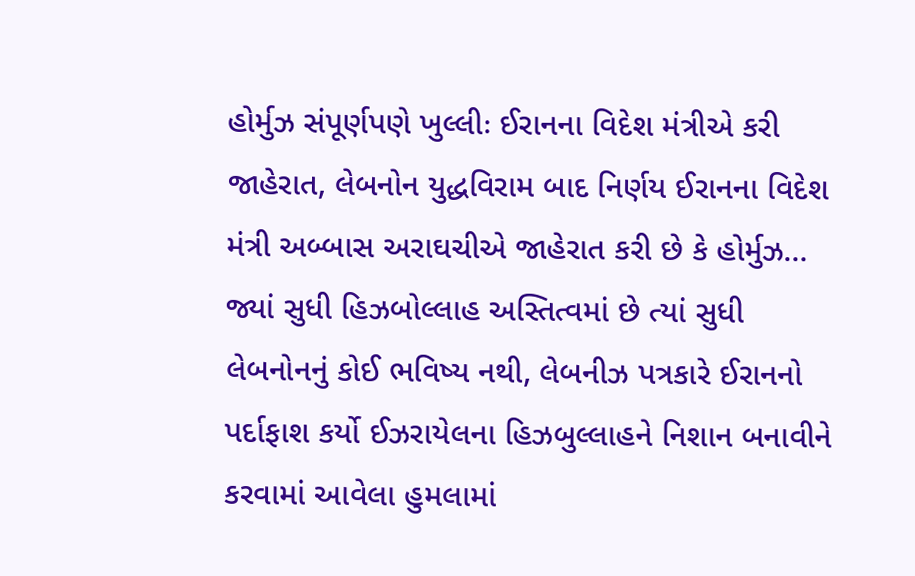હોર્મુઝ સંપૂર્ણપણે ખુલ્લીઃ ઈરાનના વિદેશ મંત્રીએ કરી જાહેરાત, લેબનોન યુદ્ધવિરામ બાદ નિર્ણય ઈરાનના વિદેશ મંત્રી અબ્બાસ અરાઘચીએ જાહેરાત કરી છે કે હોર્મુઝ…
જ્યાં સુધી હિઝબોલ્લાહ અસ્તિત્વમાં છે ત્યાં સુધી લેબનોનનું કોઈ ભવિષ્ય નથી, લેબનીઝ પત્રકારે ઈરાનનો પર્દાફાશ કર્યો ઈઝરાયેલના હિઝબુલ્લાહને નિશાન બનાવીને કરવામાં આવેલા હુમલામાં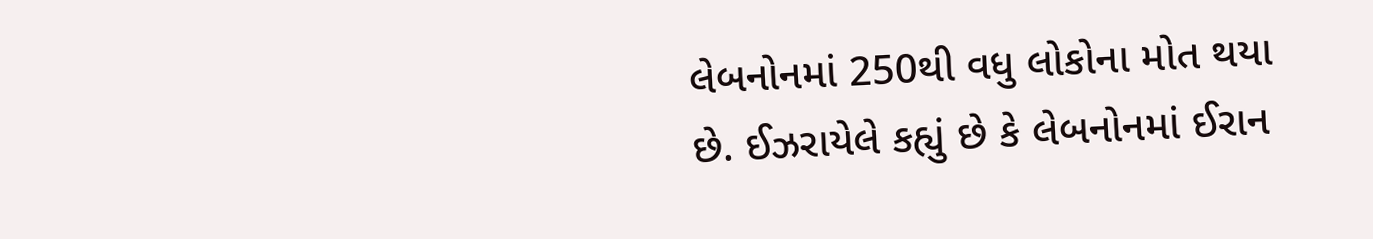લેબનોનમાં 250થી વધુ લોકોના મોત થયા છે. ઈઝરાયેલે કહ્યું છે કે લેબનોનમાં ઈરાન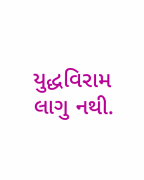યુદ્ધવિરામ લાગુ નથી.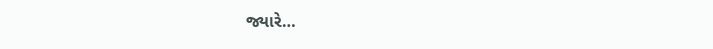જ્યારે…